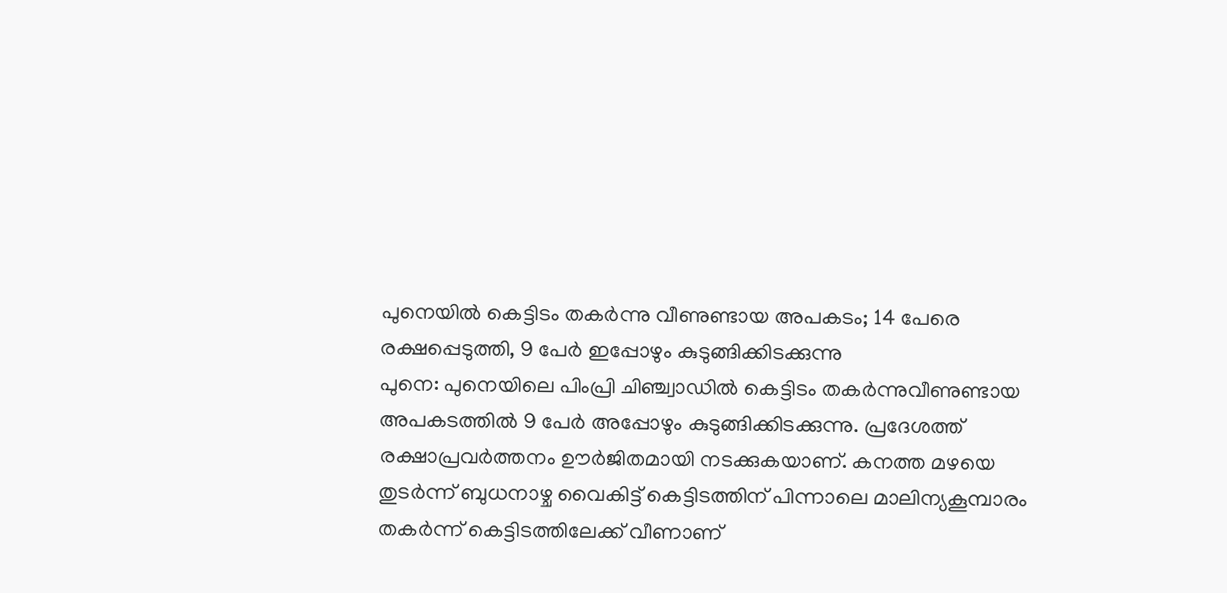പുനെയിൽ കെട്ടിടം തകർന്നു വീണുണ്ടായ അപകടം; 14 പേരെ രക്ഷപ്പെടുത്തി, 9 പേർ ഇപ്പോഴും കുടുങ്ങിക്കിടക്കുന്നു
പുനെ: പുനെയിലെ പിംപ്രി ചിഞ്ച്വാഡിൽ കെട്ടിടം തകർന്നുവീണുണ്ടായ അപകടത്തിൽ 9 പേർ അപ്പോഴും കുടുങ്ങിക്കിടക്കുന്നു. പ്രദേശത്ത് രക്ഷാപ്രവർത്തനം ഊർജിതമായി നടക്കുകയാണ്. കനത്ത മഴയെ തുടർന്ന് ബുധനാഴ്ച വൈകിട്ട് കെട്ടിടത്തിന് പിന്നാലെ മാലിന്യകൂമ്പാരം തകർന്ന് കെട്ടിടത്തിലേക്ക് വീണാണ്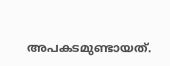അപകടമുണ്ടായത്.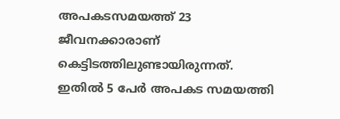അപകടസമയത്ത് 23 ജീവനക്കാരാണ് കെട്ടിടത്തിലുണ്ടായിരുന്നത്. ഇതിൽ 5 പേർ അപകട സമയത്തി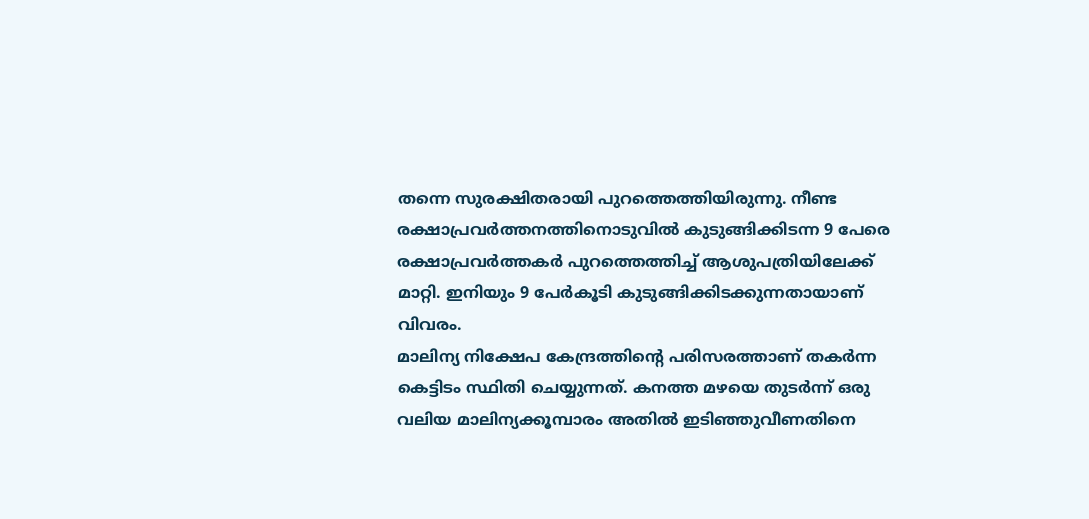തന്നെ സുരക്ഷിതരായി പുറത്തെത്തിയിരുന്നു. നീണ്ട രക്ഷാപ്രവർത്തനത്തിനൊടുവിൽ കുടുങ്ങിക്കിടന്ന 9 പേരെ രക്ഷാപ്രവർത്തകർ പുറത്തെത്തിച്ച് ആശുപത്രിയിലേക്ക് മാറ്റി. ഇനിയും 9 പേർകൂടി കുടുങ്ങിക്കിടക്കുന്നതായാണ് വിവരം.
മാലിന്യ നിക്ഷേപ കേന്ദ്രത്തിന്റെ പരിസരത്താണ് തകർന്ന കെട്ടിടം സ്ഥിതി ചെയ്യുന്നത്. കനത്ത മഴയെ തുടർന്ന് ഒരു വലിയ മാലിന്യക്കൂമ്പാരം അതിൽ ഇടിഞ്ഞുവീണതിനെ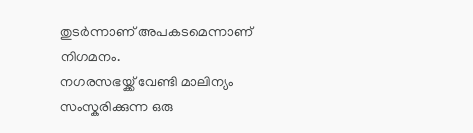തുടർന്നാണ് അപകടമെന്നാണ് നിഗമനം.
നഗരസഭയ്ക്ക് വേണ്ടി മാലിന്യം സംസ്കരിക്കുന്ന ഒരു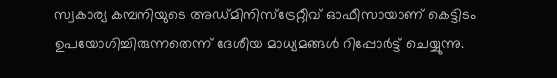സ്വകാര്യ കമ്പനിയുടെ അഡ്മിനിസ്ട്രേറ്റീവ് ഓഫീസായാണ് കെട്ടിടം ഉപയോഗിച്ചിരുന്നതെന്ന് ദേശീയ മാധ്യമങ്ങൾ റിപ്പോർട്ട് ചെയ്യുന്നു.